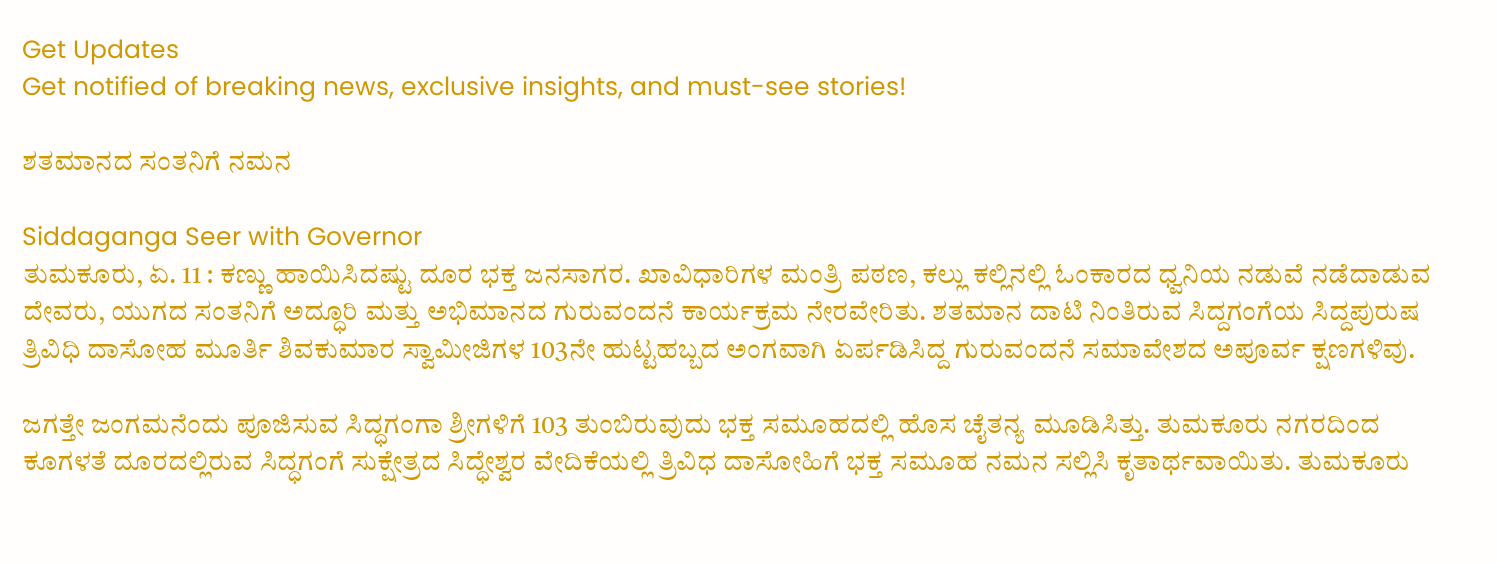Get Updates
Get notified of breaking news, exclusive insights, and must-see stories!

ಶತಮಾನದ ಸಂತನಿಗೆ ನಮನ

Siddaganga Seer with Governor
ತುಮಕೂರು, ಏ. 11 : ಕಣ್ಣು ಹಾಯಿಸಿದಷ್ಟು ದೂರ ಭಕ್ತ ಜನಸಾಗರ. ಖಾವಿಧಾರಿಗಳ ಮಂತ್ರಿ ಪಠಣ, ಕಲ್ಲು ಕಲ್ಲಿನಲ್ಲಿ ಓಂಕಾರದ ಧ್ವನಿಯ ನಡುವೆ ನಡೆದಾಡುವ ದೇವರು, ಯುಗದ ಸಂತನಿಗೆ ಅದ್ಧೂರಿ ಮತ್ತು ಅಭಿಮಾನದ ಗುರುವಂದನೆ ಕಾರ್ಯಕ್ರಮ ನೇರವೇರಿತು. ಶತಮಾನ ದಾಟಿ ನಿಂತಿರುವ ಸಿದ್ದಗಂಗೆಯ ಸಿದ್ದಪುರುಷ ತ್ರಿವಿಧಿ ದಾಸೋಹ ಮೂರ್ತಿ ಶಿವಕುಮಾರ ಸ್ವಾಮೀಜಿಗಳ 103ನೇ ಹುಟ್ಟಹಬ್ಬದ ಅಂಗವಾಗಿ ಏರ್ಪಡಿಸಿದ್ದ ಗುರುವಂದನೆ ಸಮಾವೇಶದ ಅಪೂರ್ವ ಕ್ಷಣಗಳಿವು.

ಜಗತ್ತೇ ಜಂಗಮನೆಂದು ಪೂಜಿಸುವ ಸಿದ್ಧಗಂಗಾ ಶ್ರೀಗಳಿಗೆ 103 ತುಂಬಿರುವುದು ಭಕ್ತ ಸಮೂಹದಲ್ಲಿ ಹೊಸ ಚೈತನ್ಯ ಮೂಡಿಸಿತ್ತು. ತುಮಕೂರು ನಗರದಿಂದ ಕೂಗಳತೆ ದೂರದಲ್ಲಿರುವ ಸಿದ್ಧಗಂಗೆ ಸುಕ್ಷೇತ್ರದ ಸಿದ್ಧೇಶ್ವರ ವೇದಿಕೆಯಲ್ಲಿ ತ್ರಿವಿಧ ದಾಸೋಹಿಗೆ ಭಕ್ತ ಸಮೂಹ ನಮನ ಸಲ್ಲಿಸಿ ಕೃತಾರ್ಥವಾಯಿತು. ತುಮಕೂರು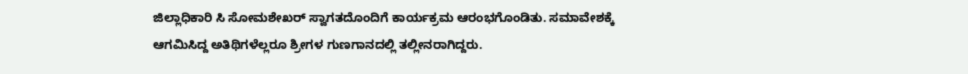ಜಿಲ್ಲಾಧಿಕಾರಿ ಸಿ ಸೋಮಶೇಖರ್ ಸ್ವಾಗತದೊಂದಿಗೆ ಕಾರ್ಯಕ್ರಮ ಆರಂಭಗೊಂಡಿತು. ಸಮಾವೇಶಕ್ಕೆ ಆಗಮಿಸಿದ್ದ ಅತಿಥಿಗಳೆಲ್ಲರೂ ಶ್ರೀಗಳ ಗುಣಗಾನದಲ್ಲಿ ತಲ್ಲೀನರಾಗಿದ್ದರು.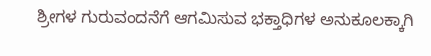ಶ್ರೀಗಳ ಗುರುವಂದನೆಗೆ ಆಗಮಿಸುವ ಭಕ್ತಾಧಿಗಳ ಅನುಕೂಲಕ್ಕಾಗಿ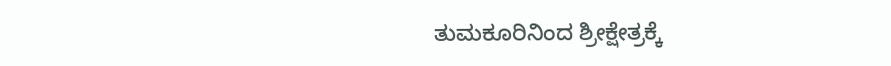ತುಮಕೂರಿನಿಂದ ಶ್ರೀಕ್ಷೇತ್ರಕ್ಕೆ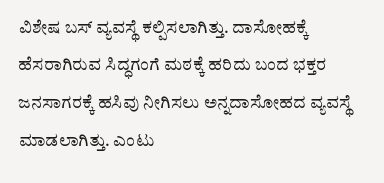ವಿಶೇಷ ಬಸ್ ವ್ಯವಸ್ಥೆ ಕಲ್ಪಿಸಲಾಗಿತ್ತು. ದಾಸೋಹಕ್ಕೆ ಹೆಸರಾಗಿರುವ ಸಿದ್ಧಗಂಗೆ ಮಠಕ್ಕೆ ಹರಿದು ಬಂದ ಭಕ್ತರ ಜನಸಾಗರಕ್ಕೆ ಹಸಿವು ನೀಗಿಸಲು ಅನ್ನದಾಸೋಹದ ವ್ಯವಸ್ಥೆ ಮಾಡಲಾಗಿತ್ತು. ಎಂಟು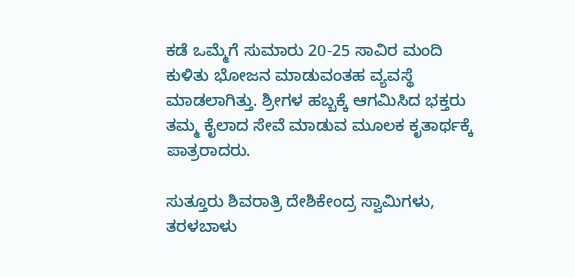ಕಡೆ ಒಮ್ಮೆಗೆ ಸುಮಾರು 20-25 ಸಾವಿರ ಮಂದಿ ಕುಳಿತು ಭೋಜನ ಮಾಡುವಂತಹ ವ್ಯವಸ್ಥೆ ಮಾಡಲಾಗಿತ್ತು. ಶ್ರೀಗಳ ಹಬ್ಬಕ್ಕೆ ಆಗಮಿಸಿದ ಭಕ್ತರು ತಮ್ಮ ಕೈಲಾದ ಸೇವೆ ಮಾಡುವ ಮೂಲಕ ಕೃತಾರ್ಥಕ್ಕೆ ಪಾತ್ರರಾದರು.

ಸುತ್ತೂರು ಶಿವರಾತ್ರಿ ದೇಶಿಕೇಂದ್ರ ಸ್ವಾಮಿಗಳು, ತರಳಬಾಳು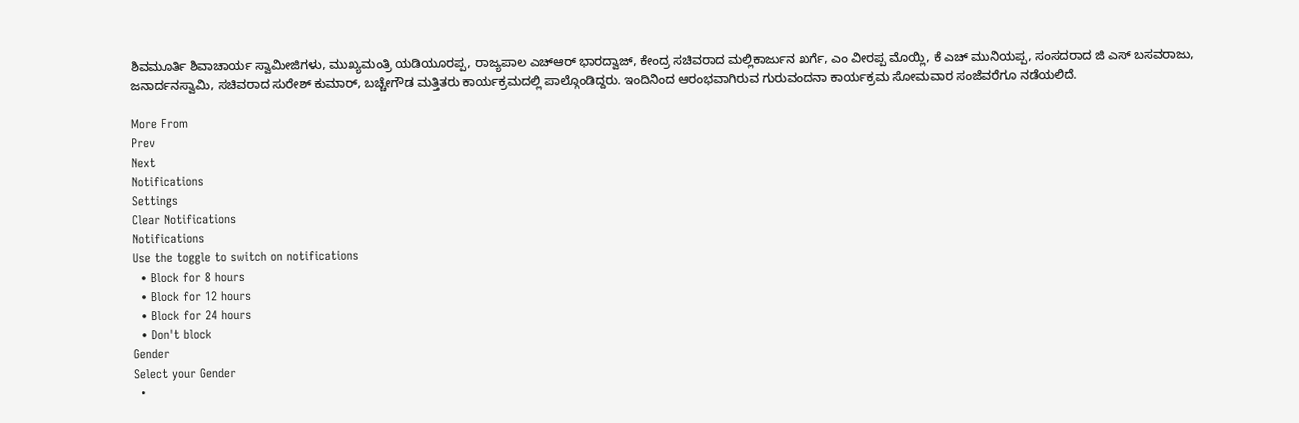ಶಿವಮೂರ್ತಿ ಶಿವಾಚಾರ್ಯ ಸ್ವಾಮೀಜಿಗಳು, ಮುಖ್ಯಮಂತ್ರಿ ಯಡಿಯೂರಪ್ಪ, ರಾಜ್ಯಪಾಲ ಎಚ್ಆರ್ ಭಾರದ್ವಾಜ್, ಕೇಂದ್ರ ಸಚಿವರಾದ ಮಲ್ಲಿಕಾರ್ಜುನ ಖರ್ಗೆ, ಎಂ ವೀರಪ್ಪ ಮೊಯ್ಲಿ, ಕೆ ಎಚ್ ಮುನಿಯಪ್ಪ, ಸಂಸದರಾದ ಜಿ ಎಸ್ ಬಸವರಾಜು, ಜನಾರ್ದನಸ್ವಾಮಿ, ಸಚಿವರಾದ ಸುರೇಶ್ ಕುಮಾರ್, ಬಚ್ಚೇಗೌಡ ಮತ್ತಿತರು ಕಾರ್ಯಕ್ರಮದಲ್ಲಿ ಪಾಲ್ಗೊಂಡಿದ್ದರು. ಇಂದಿನಿಂದ ಆರಂಭವಾಗಿರುವ ಗುರುವಂದನಾ ಕಾರ್ಯಕ್ರಮ ಸೋಮವಾರ ಸಂಜೆವರೆಗೂ ನಡೆಯಲಿದೆ.

More From
Prev
Next
Notifications
Settings
Clear Notifications
Notifications
Use the toggle to switch on notifications
  • Block for 8 hours
  • Block for 12 hours
  • Block for 24 hours
  • Don't block
Gender
Select your Gender
  •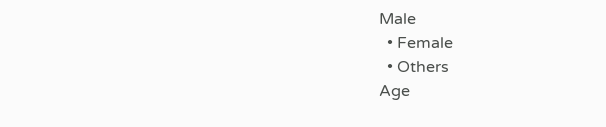Male
  • Female
  • Others
Age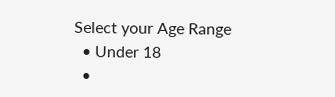Select your Age Range
  • Under 18
  •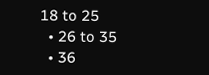18 to 25
  • 26 to 35
  • 36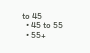to 45
  • 45 to 55
  • 55+